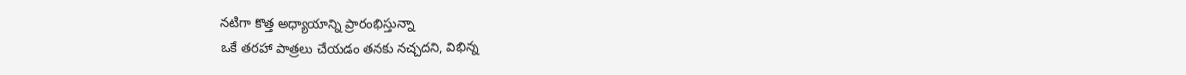నటిగా కొత్త అధ్యాయాన్ని ప్రారంభిస్తున్నా
ఒకే తరహా పాత్రలు చేయడం తనకు నచ్చదని, విభిన్న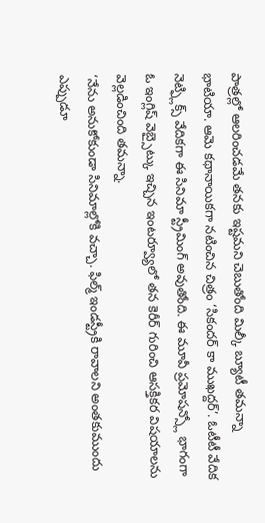పాత్రల్లో ఆలరించడమే తనకు ఇష్టమని చెబుతోంది మిల్కీ బ్యూటీ తమన్నా భాటియా. ఆమె కథానాయికగా నటించిన చిత్రం ‘సికందర్ కా ముఖద్దర్’. ఓటీటీ వేదిక నెట్ఫ్లిక్స్ వేదికగా ఈ సినిమా స్ట్రీమింగ్ అవుతోంది. ఈ మూవీ ప్రమోషన్స్లో భాగంగా ఓ ఇంగ్లిష్ వెబ్సైట్కు ఇచ్చిన ఇంటర్వ్యూలో తన కెరీర్ గురించి ఆసక్తికర విషయాలను వెల్లడించింది తమన్నా.
‘నేను అనుకోకుండా సినిమాల్లోకి వచ్చా. ఫిల్మ్ ఇండస్ట్రీకి రావాలని అంతకుముందు ఎప్పుడూ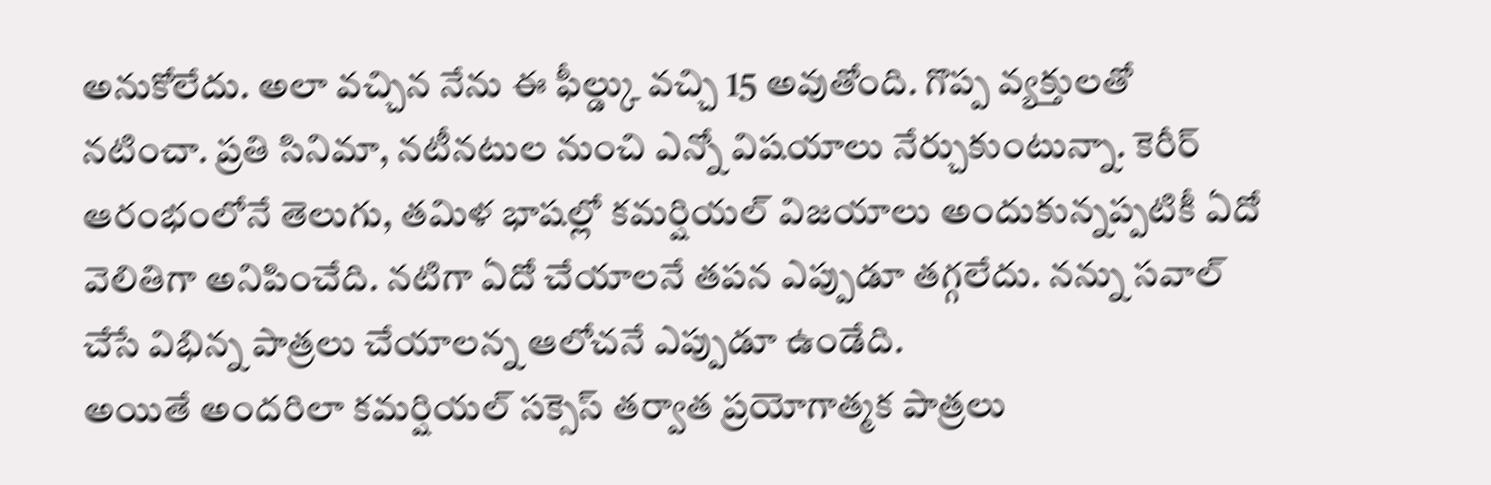అనుకోలేదు. అలా వచ్చిన నేను ఈ ఫీల్డ్కు వచ్చి 15 అవుతోంది. గొప్ప వ్యక్తులతో నటించా. ప్రతి సినిమా, నటీనటుల నుంచి ఎన్నో విషయాలు నేర్చుకుంటున్నా. కెరీర్ ఆరంభంలోనే తెలుగు, తమిళ భాషల్లో కమర్షియల్ విజయాలు అందుకున్నప్పటికీ ఏదో వెలితిగా అనిపించేది. నటిగా ఏదో చేయాలనే తపన ఎప్పుడూ తగ్గలేదు. నన్ను సవాల్ చేసే విభిన్న పాత్రలు చేయాలన్న ఆలోచనే ఎప్పుడూ ఉండేది.
అయితే అందరిలా కమర్షియల్ సక్సెస్ తర్వాత ప్రయోగాత్మక పాత్రలు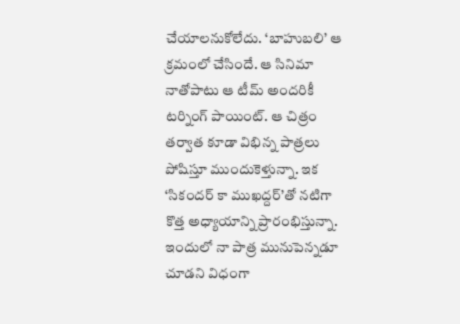చేయాలనుకోలేదు. ‘బాహుబలి’ ఆ క్రమంలో చేసిందే. ఆ సినిమా నాతోపాటు ఆ టీమ్ అందరికీ టర్నింగ్ పాయింట్. ఆ చిత్రం తర్వాత కూడా విభిన్న పాత్రలు పోషిస్తూ ముందుకెళ్తున్నా. ఇక ‘సికందర్ కా ముఖద్దర్’తో నటిగా కొత్త అధ్యాయాన్ని ప్రారంభిస్తున్నా. ఇందులో నా పాత్ర మునుపెన్నడూ చూడని విధంగా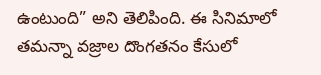ఉంటుంది” అని తెలిపింది. ఈ సినిమాలో తమన్నా వజ్రాల దొంగతనం కేసులో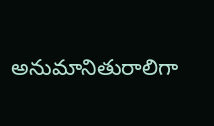అనుమానితురాలిగా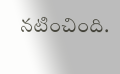నటించింది.